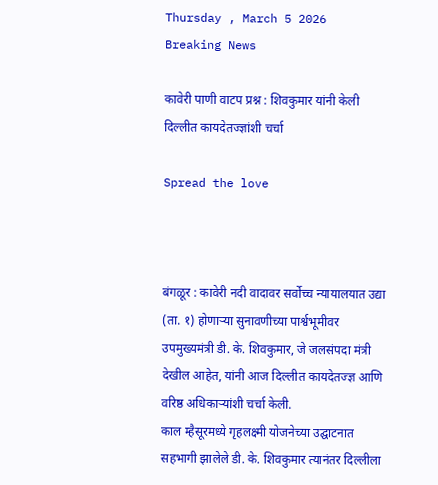Thursday , March 5 2026
Breaking News

कावेरी पाणी वाटप प्रश्न : शिवकुमार यांनी केली दिल्लीत कायदेतज्ज्ञांशी चर्चा

Spread the love



बंगळूर : कावेरी नदी वादावर सर्वोच्च न्यायालयात उद्या (ता. १) होणाऱ्या सुनावणीच्या पार्श्वभूमीवर उपमुख्यमंत्री डी. के. शिवकुमार, जे जलसंपदा मंत्री देखील आहेत, यांनी आज दिल्लीत कायदेतज्ज्ञ आणि वरिष्ठ अधिकाऱ्यांशी चर्चा केली.
काल म्हैसूरमध्ये गृहलक्ष्मी योजनेच्या उद्घाटनात सहभागी झालेले डी. के. शिवकुमार त्यानंतर दिल्लीला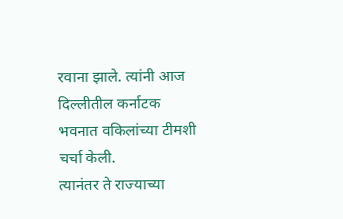रवाना झाले. त्यांनी आज दिल्लीतील कर्नाटक भवनात वकिलांच्या टीमशी चर्चा केली.
त्यानंतर ते राज्याच्या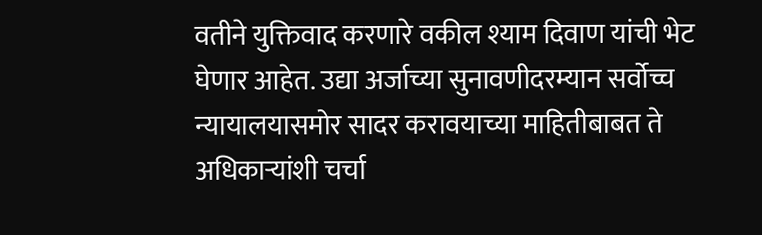वतीने युक्तिवाद करणारे वकील श्याम दिवाण यांची भेट घेणार आहेत. उद्या अर्जाच्या सुनावणीदरम्यान सर्वोच्च न्यायालयासमोर सादर करावयाच्या माहितीबाबत ते अधिकाऱ्यांशी चर्चा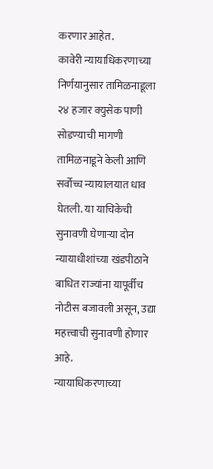करणार आहेत.
कावेरी न्यायाधिकरणाच्या निर्णयानुसार तामिळनाडूला २४ हजार क्युसेक पाणी सोडण्याची मागणी तामिळनाडूने केली आणि सर्वोच्च न्यायालयात धाव घेतली. या याचिकेची सुनावणी घेणार्‍या दोन न्यायाधीशांच्या खंडपीठाने बाधित राज्यांना यापूर्वीच नोटीस बजावली असून, उद्या महत्त्वाची सुनावणी होणार आहे.
न्यायाधिकरणाच्या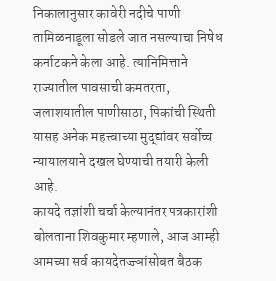निकालानुसार कावेरी नदीचे पाणी तामिळनाडूला सोडले जात नसल्याचा निषेध कर्नाटकने केला आहे. त्यानिमित्ताने राज्यातील पावसाची कमतरता, जलाशयातील पाणीसाठा, पिकांची स्थिती यासह अनेक महत्त्वाच्या मुद्द्यांवर सर्वोच्च न्यायालयाने दखल घेण्याची तयारी केली आहे.
कायदे तज्ञांशी चर्चा केल्यानंतर पत्रकारांशी बोलताना शिवकुमार म्हणाले, आज आम्ही आमच्या सर्व कायदेतज्ज्ञांसोबत बैठक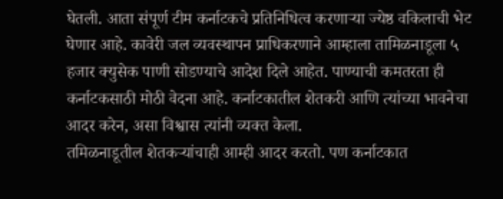घेतली. आता संपूर्ण टीम कर्नाटकचे प्रतिनिधित्व करणाऱ्या ज्येष्ठ वकिलाची भेट घेणार आहे. कावेरी जल व्यवस्थापन प्राधिकरणाने आम्हाला तामिळनाडूला ५ हजार क्युसेक पाणी सोडण्याचे आदेश दिले आहेत. पाण्याची कमतरता ही कर्नाटकसाठी मोठी वेदना आहे. कर्नाटकातील शेतकरी आणि त्यांच्या भावनेचा आदर करेन, असा विश्वास त्यांनी व्यक्त केला.
तमिळनाडूतील शेतकऱ्यांचाही आम्ही आदर करतो. पण कर्नाटकात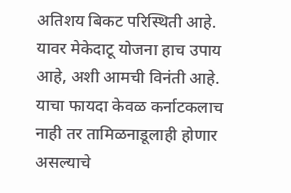अतिशय बिकट परिस्थिती आहे. यावर मेकेदाटू योजना हाच उपाय आहे, अशी आमची विनंती आहे. याचा फायदा केवळ कर्नाटकलाच नाही तर तामिळनाडूलाही होणार असल्याचे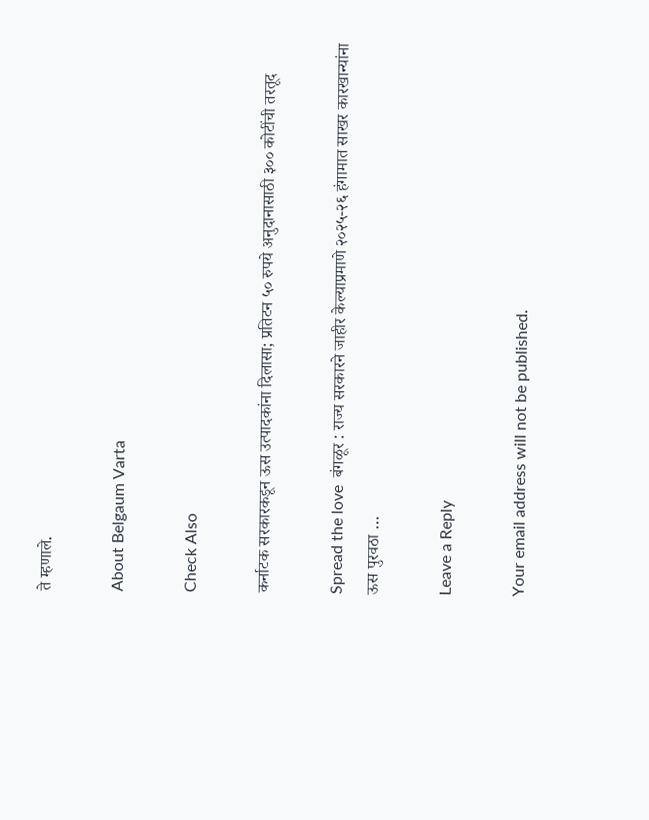ते म्हणाले.

About Belgaum Varta

Check Also

कर्नाटक सरकारकडून ऊस उत्पादकांना दिलासा; प्रतिटन ५० रुपये अनुदानासाठी ३०० कोटींची तरतूद

Spread the love  बंगळूर : राज्य सरकारने जाहीर केल्याप्रमाणे २०२५-२६ हंगामात साखर कारखान्यांना ऊस पुरवठा …

Leave a Reply

Your email address will not be published.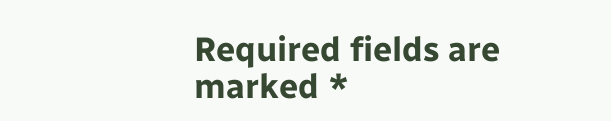Required fields are marked *